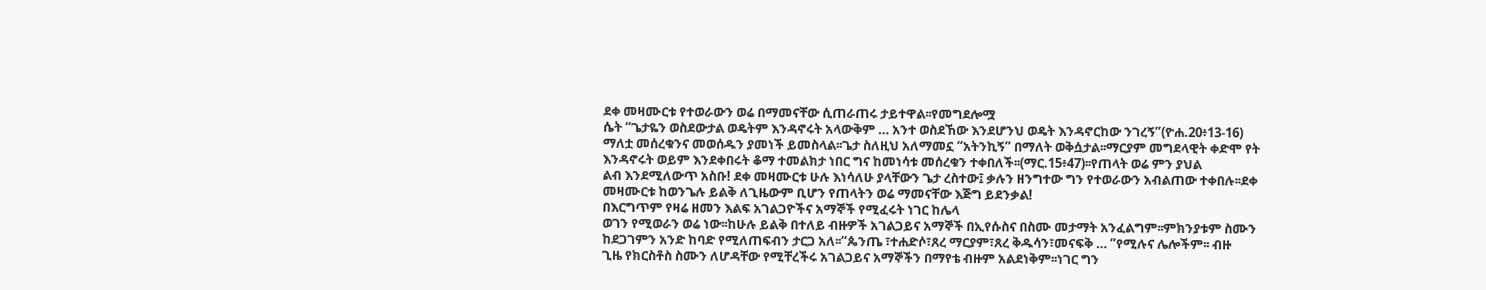ደቀ መዛሙርቱ የተወራውን ወሬ በማመናቸው ሲጠራጠሩ ታይተዋል፡፡የመግደሎሟ
ሴት “ጌታዬን ወስደውታል ወዴትም እንዳኖሩት አላውቅም … አንተ ወስደኸው እንደሆንህ ወዴት እንዳኖርከው ንገረኝ”(ዮሐ.20፥13-16)
ማለቷ መሰረቁንና መወሰዱን ያመነች ይመስላል፡፡ጌታ ስለዚህ አለማመኗ “አትንኪኝ” በማለት ወቅሷታል፡፡ማርያም መግደላዊት ቀድሞ የት
እንዳኖሩት ወይም እንደቀበሩት ቆማ ተመልክታ ነበር ግና ከመነሳቱ መሰረቁን ተቀበለች፡፡(ማር.15፥47)፡፡የጠላት ወሬ ምን ያህል
ልብ እንደሚለውጥ አስቡ! ደቀ መዛሙርቱ ሁሉ እነሳለሁ ያላቸውን ጌታ ረስተው፤ ቃሉን ዘንግተው ግን የተወራውን አብልጠው ተቀበሉ፡፡ደቀ
መዛሙርቱ ከወንጌሉ ይልቅ ለጊዜውም ቢሆን የጠላትን ወሬ ማመናቸው እጅግ ይደንቃል!
በእርግጥም የዛሬ ዘመን እልፍ አገልጋዮችና አማኞች የሚፈሩት ነገር ከሌላ
ወገን የሚወራን ወሬ ነው፡፡ከሁሉ ይልቅ በተለይ ብዙዎች አገልጋይና አማኞች በኢየሱስና በስሙ መታማት አንፈልግም፡፡ምክንያቱም ስሙን
ከደጋገምን አንድ ከባድ የሚለጠፍብን ታርጋ አለ፡፡“ጴንጤ ፣ተሐድሶ፣ጸረ ማርያም፣ጸረ ቅዱሳን፣መናፍቅ … ”የሚሉና ሌሎችም፡፡ ብዙ
ጊዜ የክርስቶስ ስሙን ለሆዳቸው የሚቸረችሩ አገልጋይና አማኞችን በማየቴ ብዙም አልደነቅም፡፡ነገር ግን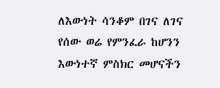ለእውነት ሳንቆም በገና ለገና
የሰው ወሬ የምንፈራ ከሆንን እውነተኛ ምስክር መሆናችን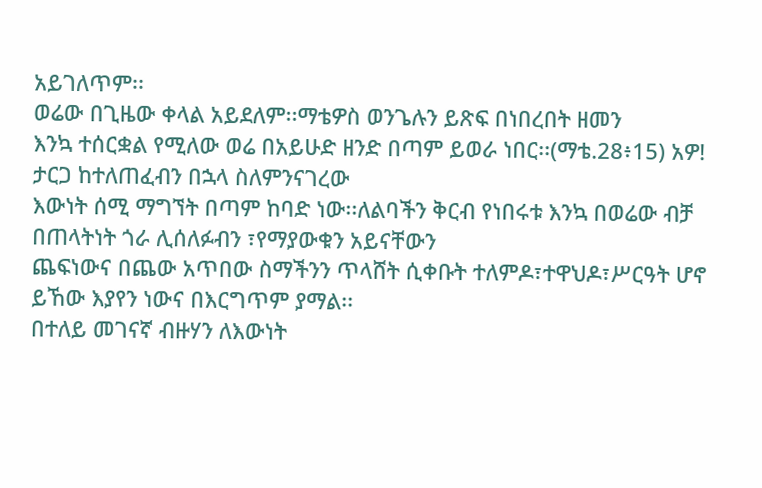አይገለጥም፡፡
ወሬው በጊዜው ቀላል አይደለም፡፡ማቴዎስ ወንጌሉን ይጽፍ በነበረበት ዘመን
እንኳ ተሰርቋል የሚለው ወሬ በአይሁድ ዘንድ በጣም ይወራ ነበር፡፡(ማቴ.28፥15) አዎ! ታርጋ ከተለጠፈብን በኋላ ስለምንናገረው
እውነት ሰሚ ማግኘት በጣም ከባድ ነው፡፡ለልባችን ቅርብ የነበሩቱ እንኳ በወሬው ብቻ በጠላትነት ጎራ ሊሰለፉብን ፣የማያውቁን አይናቸውን
ጨፍነውና በጨው አጥበው ስማችንን ጥላሸት ሲቀቡት ተለምዶ፣ተዋህዶ፣ሥርዓት ሆኖ ይኸው እያየን ነውና በእርግጥም ያማል፡፡
በተለይ መገናኛ ብዙሃን ለእውነት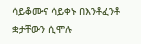ሳይቆሙና ሳይቀኑ በእንቶፈንቶ ቋታቸውን ሲሞሉ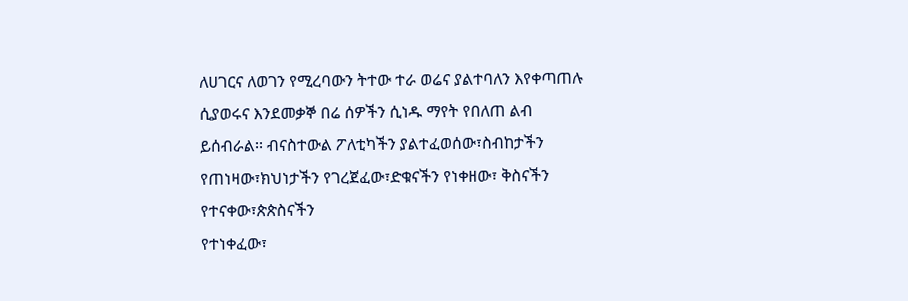ለሀገርና ለወገን የሚረባውን ትተው ተራ ወሬና ያልተባለን እየቀጣጠሉ ሲያወሩና እንደመቃኞ በሬ ሰዎችን ሲነዱ ማየት የበለጠ ልብ
ይሰብራል፡፡ ብናስተውል ፖለቲካችን ያልተፈወሰው፣ስብከታችን የጠነዛው፣ክህነታችን የገረጀፈው፣ድቁናችን የነቀዘው፣ ቅስናችን የተናቀው፣ጵጵስናችን
የተነቀፈው፣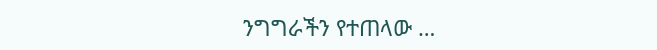ንግግራችን የተጠላው …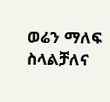ወሬን ማለፍ ስላልቻለና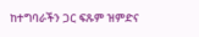ከተግባራችን ጋር ፍጹም ዝምድና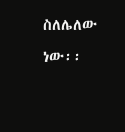ስለሌለው ነው፡፡